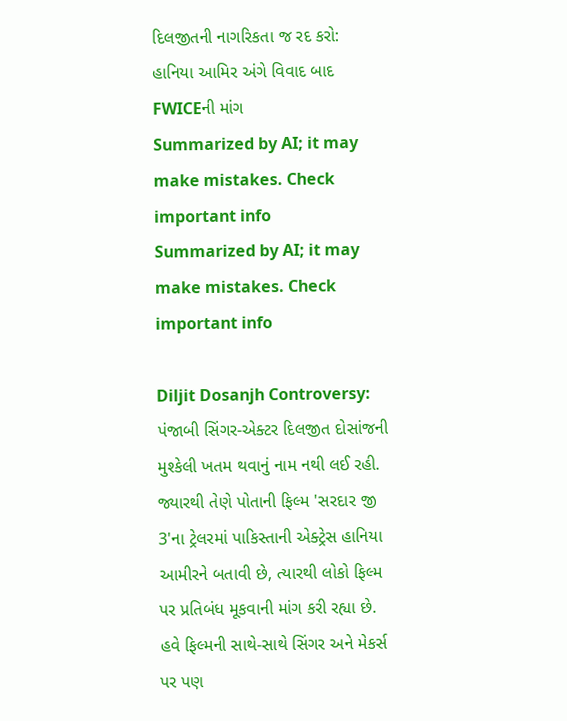દિલજીતની નાગરિકતા જ રદ કરો: હાનિયા આમિર અંગે વિવાદ બાદ FWICEની માંગ
Summarized by AI; it may make mistakes. Check important info
Summarized by AI; it may make mistakes. Check important info

Diljit Dosanjh Controversy: પંજાબી સિંગર-એક્ટર દિલજીત દોસાંજની મુશ્કેલી ખતમ થવાનું નામ નથી લઈ રહી. જ્યારથી તેણે પોતાની ફિલ્મ 'સરદાર જી 3'ના ટ્રેલરમાં પાકિસ્તાની એક્ટ્રેસ હાનિયા આમીરને બતાવી છે, ત્યારથી લોકો ફિલ્મ પર પ્રતિબંધ મૂકવાની માંગ કરી રહ્યા છે. હવે ફિલ્મની સાથે-સાથે સિંગર અને મેકર્સ પર પણ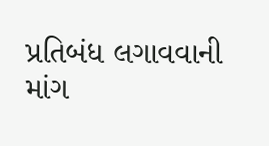પ્રતિબંધ લગાવવાની માંગ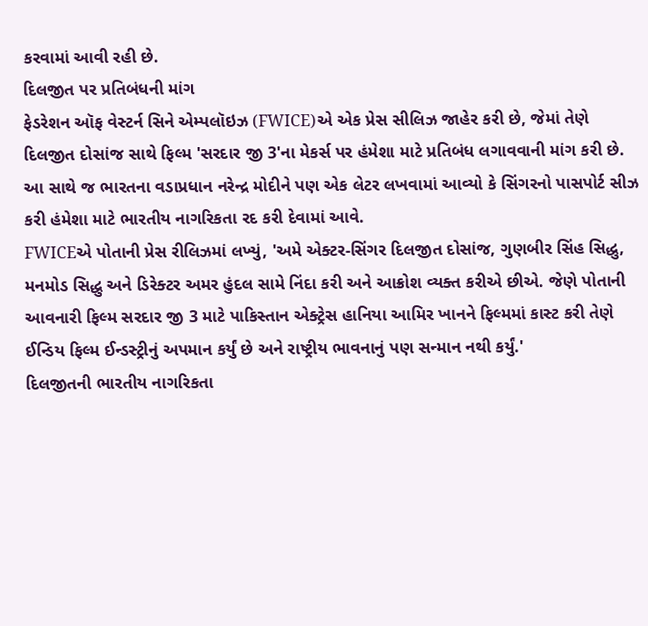કરવામાં આવી રહી છે.
દિલજીત પર પ્રતિબંધની માંગ
ફેડરેશન ઑફ વેસ્ટર્ન સિને એમ્પલૉઇઝ (FWICE)એ એક પ્રેસ સીલિઝ જાહેર કરી છે, જેમાં તેણે દિલજીત દોસાંજ સાથે ફિલ્મ 'સરદાર જી 3'ના મેકર્સ પર હંમેશા માટે પ્રતિબંધ લગાવવાની માંગ કરી છે. આ સાથે જ ભારતના વડાપ્રધાન નરેન્દ્ર મોદીને પણ એક લેટર લખવામાં આવ્યો કે સિંગરનો પાસપોર્ટ સીઝ કરી હંમેશા માટે ભારતીય નાગરિકતા રદ કરી દેવામાં આવે.
FWICEએ પોતાની પ્રેસ રીલિઝમાં લખ્યું, 'અમે એક્ટર-સિંગર દિલજીત દોસાંજ, ગુણબીર સિંહ સિદ્ધુ, મનમોડ સિદ્ધુ અને ડિરેક્ટર અમર હુંદલ સામે નિંદા કરી અને આક્રોશ વ્યક્ત કરીએ છીએ. જેણે પોતાની આવનારી ફિલ્મ સરદાર જી 3 માટે પાકિસ્તાન એક્ટ્રેસ હાનિયા આમિર ખાનને ફિલ્મમાં કાસ્ટ કરી તેણે ઈન્ડિય ફિલ્મ ઈન્ડસ્ટ્રીનું અપમાન કર્યું છે અને રાષ્ટ્રીય ભાવનાનું પણ સન્માન નથી કર્યું.'
દિલજીતની ભારતીય નાગરિકતા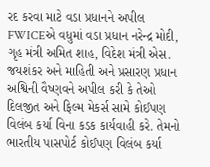રદ કરવા માટે વડા પ્રધાનને અપીલ
FWICEએ વધુમાં વડા પ્રધાન નરેન્દ્ર મોદી, ગૃહ મંત્રી અમિત શાહ, વિદેશ મંત્રી એસ. જયશંકર અને માહિતી અને પ્રસારણ પ્રધાન અશ્વિની વૈષ્ણવને અપીલ કરી કે તેઓ દિલજીત અને ફિલ્મ મેકર્સ સામે કોઈપણ વિલંબ કર્યા વિના કડક કાર્યવાહી કરે. તેમનો ભારતીય પાસપોર્ટ કોઈપણ વિલંબ કર્યા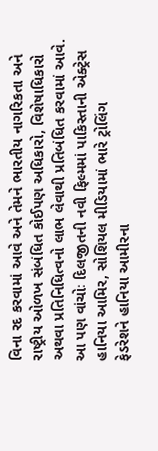વિના રદ કરવામાં આવે અને તેમને ભારતીય નાગરિકતા અને રાષ્ટ્રીય ઓળખ સંબંધિત કોઈપણ અધિકારો, વિશેષાધિકારો અથવા પ્રતિનિધિત્વનો લાભ લેવાથી પ્રતિબંધિત કરવામાં આવે.
આ પણ વાંચોઃ દિલજીતની નવી ફિલ્મમાં પાકિસ્તાની એક્ટ્રેસ હાનિયા આમિર, સોશિયલ મીડિયામાં ભારે ટ્રોલિંગ
ફેડરેશને હાનિયા આમીરના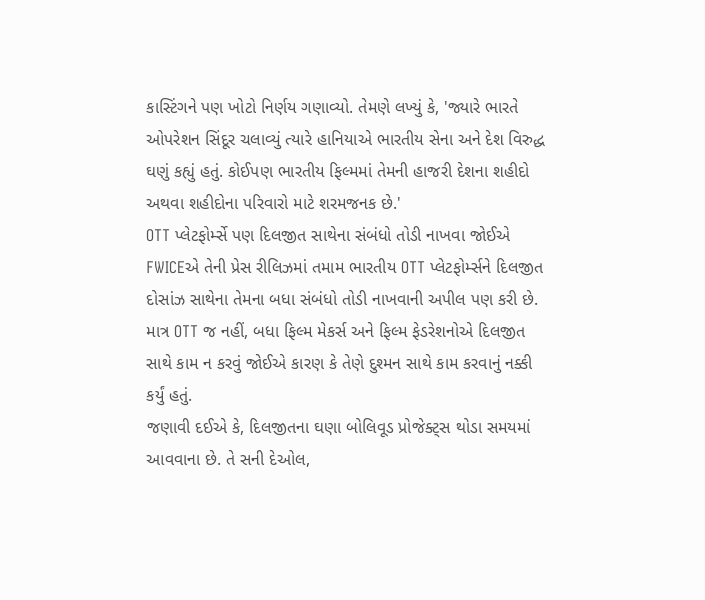કાસ્ટિંગને પણ ખોટો નિર્ણય ગણાવ્યો. તેમણે લખ્યું કે, 'જ્યારે ભારતે ઓપરેશન સિંદૂર ચલાવ્યું ત્યારે હાનિયાએ ભારતીય સેના અને દેશ વિરુદ્ધ ઘણું કહ્યું હતું. કોઈપણ ભારતીય ફિલ્મમાં તેમની હાજરી દેશના શહીદો અથવા શહીદોના પરિવારો માટે શરમજનક છે.'
OTT પ્લેટફોર્મ્સે પણ દિલજીત સાથેના સંબંધો તોડી નાખવા જોઈએ
FWICEએ તેની પ્રેસ રીલિઝમાં તમામ ભારતીય OTT પ્લેટફોર્મ્સને દિલજીત દોસાંઝ સાથેના તેમના બધા સંબંધો તોડી નાખવાની અપીલ પણ કરી છે. માત્ર OTT જ નહીં, બધા ફિલ્મ મેકર્સ અને ફિલ્મ ફેડરેશનોએ દિલજીત સાથે કામ ન કરવું જોઈએ કારણ કે તેણે દુશ્મન સાથે કામ કરવાનું નક્કી કર્યું હતું.
જણાવી દઈએ કે, દિલજીતના ઘણા બોલિવૂડ પ્રોજેક્ટ્સ થોડા સમયમાં આવવાના છે. તે સની દેઓલ,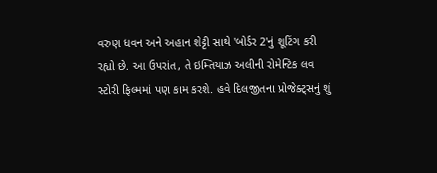વરુણ ધવન અને અહાન શેટ્ટી સાથે 'બોર્ડર 2'નું શૂટિંગ કરી રહ્યો છે. આ ઉપરાંત, તે ઇમ્તિયાઝ અલીની રોમેન્ટિક લવ સ્ટોરી ફિલ્મમાં પણ કામ કરશે. હવે દિલજીતના પ્રોજેક્ટ્સનું શું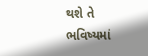થશે તે ભવિષ્યમાં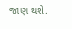જાણ થશે.